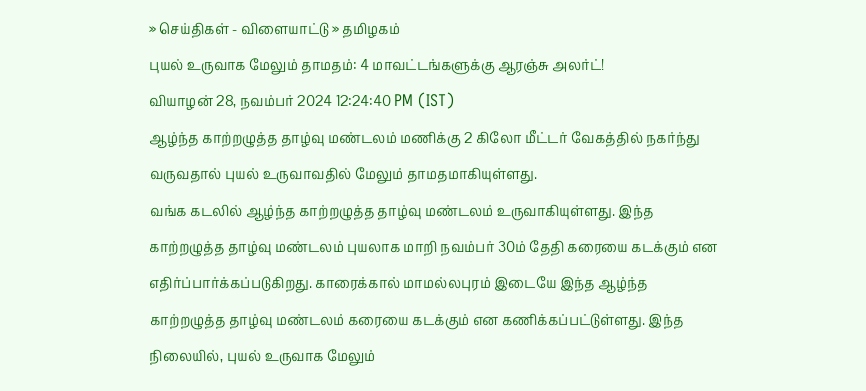» செய்திகள் - விளையாட்டு » தமிழகம்
புயல் உருவாக மேலும் தாமதம்: 4 மாவட்டங்களுக்கு ஆரஞ்சு அலர்ட்!
வியாழன் 28, நவம்பர் 2024 12:24:40 PM (IST)
ஆழ்ந்த காற்றழுத்த தாழ்வு மண்டலம் மணிக்கு 2 கிலோ மீட்டர் வேகத்தில் நகர்ந்து வருவதால் புயல் உருவாவதில் மேலும் தாமதமாகியுள்ளது.
வங்க கடலில் ஆழ்ந்த காற்றழுத்த தாழ்வு மண்டலம் உருவாகியுள்ளது. இந்த காற்றழுத்த தாழ்வு மண்டலம் புயலாக மாறி நவம்பர் 30ம் தேதி கரையை கடக்கும் என எதிர்ப்பார்க்கப்படுகிறது. காரைக்கால் மாமல்லபுரம் இடையே இந்த ஆழ்ந்த காற்றழுத்த தாழ்வு மண்டலம் கரையை கடக்கும் என கணிக்கப்பட்டுள்ளது. இந்த நிலையில், புயல் உருவாக மேலும்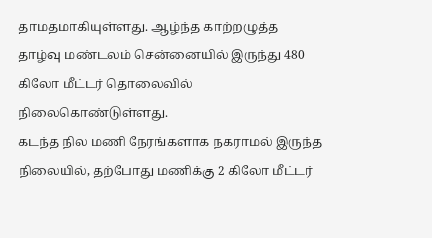தாமதமாகியுள்ளது. ஆழ்ந்த காற்றழுத்த தாழ்வு மண்டலம் சென்னையில் இருந்து 480 கிலோ மீட்டர் தொலைவில் நிலைகொண்டுள்ளது.
கடந்த நில மணி நேரங்களாக நகராமல் இருந்த நிலையில், தற்போது மணிக்கு 2 கிலோ மீட்டர்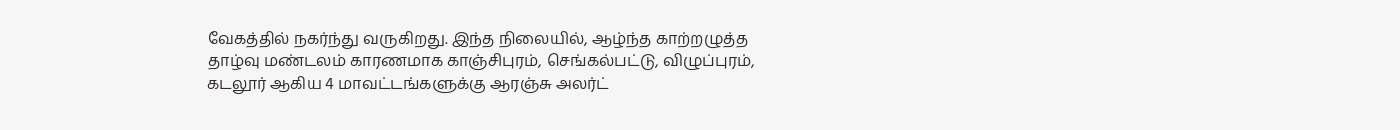வேகத்தில் நகர்ந்து வருகிறது. இந்த நிலையில், ஆழ்ந்த காற்றழுத்த தாழ்வு மண்டலம் காரணமாக காஞ்சிபுரம், செங்கல்பட்டு, விழுப்புரம், கடலூர் ஆகிய 4 மாவட்டங்களுக்கு ஆரஞ்சு அலர்ட்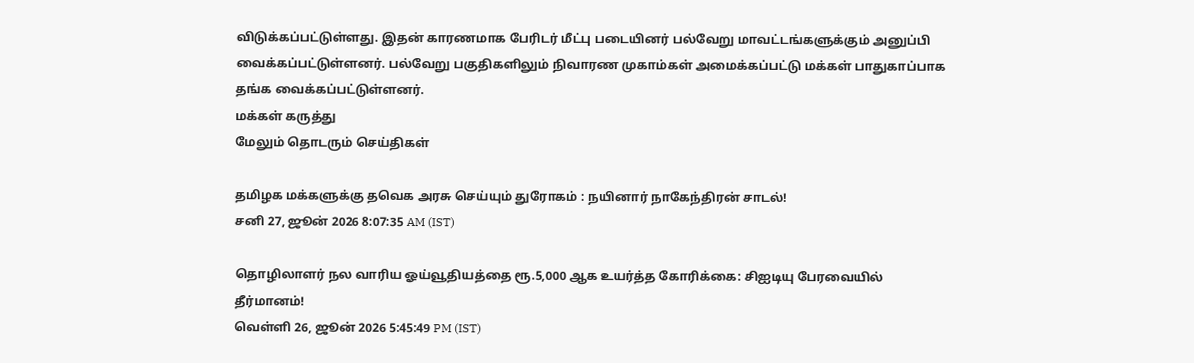விடுக்கப்பட்டுள்ளது. இதன் காரணமாக பேரிடர் மீட்பு படையினர் பல்வேறு மாவட்டங்களுக்கும் அனுப்பி வைக்கப்பட்டுள்ளனர். பல்வேறு பகுதிகளிலும் நிவாரண முகாம்கள் அமைக்கப்பட்டு மக்கள் பாதுகாப்பாக தங்க வைக்கப்பட்டுள்ளனர்.
மக்கள் கருத்து
மேலும் தொடரும் செய்திகள்

தமிழக மக்களுக்கு தவெக அரசு செய்யும் துரோகம் : நயினார் நாகேந்திரன் சாடல்!
சனி 27, ஜூன் 2026 8:07:35 AM (IST)

தொழிலாளர் நல வாரிய ஓய்வூதியத்தை ரூ.5,000 ஆக உயர்த்த கோரிக்கை: சிஐடியு பேரவையில் தீர்மானம்!
வெள்ளி 26, ஜூன் 2026 5:45:49 PM (IST)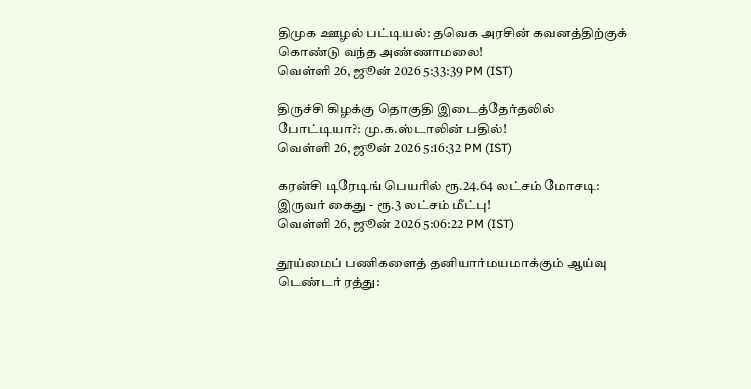திமுக ஊழல் பட்டியல்: தவெக அரசின் கவனத்திற்குக் கொண்டு வந்த அண்ணாமலை!
வெள்ளி 26, ஜூன் 2026 5:33:39 PM (IST)

திருச்சி கிழக்கு தொகுதி இடைத்தேர்தலில் போட்டியா?: மு.க.ஸ்டாலின் பதில்!
வெள்ளி 26, ஜூன் 2026 5:16:32 PM (IST)

கரன்சி டிரேடிங் பெயரில் ரூ.24.64 லட்சம் மோசடி: இருவர் கைது - ரூ.3 லட்சம் மீட்பு!
வெள்ளி 26, ஜூன் 2026 5:06:22 PM (IST)

தூய்மைப் பணிகளைத் தனியார்மயமாக்கும் ஆய்வு டெண்டர் ரத்து: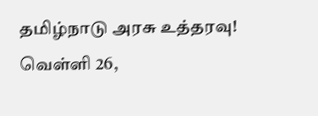தமிழ்நாடு அரசு உத்தரவு!
வெள்ளி 26,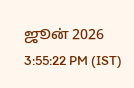ஜூன் 2026 3:55:22 PM (IST)